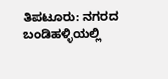ತಿಪಟೂರು: ನಗರದ ಬಂಡಿಹಳ್ಳಿಯಲ್ಲಿ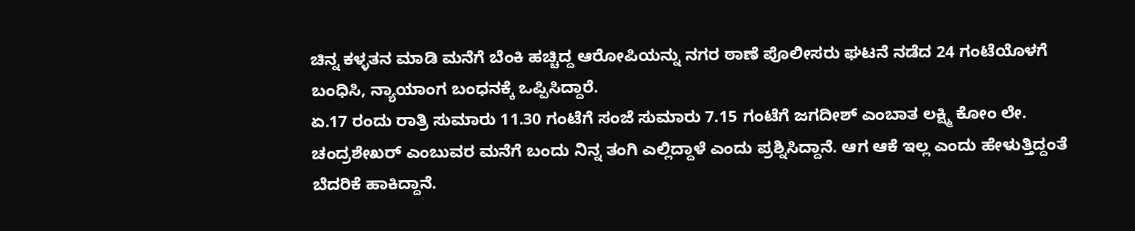ಚಿನ್ನ ಕಳ್ಳತನ ಮಾಡಿ ಮನೆಗೆ ಬೆಂಕಿ ಹಚ್ಚಿದ್ದ ಆರೋಪಿಯನ್ನು ನಗರ ಠಾಣೆ ಪೊಲೀಸರು ಘಟನೆ ನಡೆದ 24 ಗಂಟೆಯೊಳಗೆ ಬಂಧಿಸಿ, ನ್ಯಾಯಾಂಗ ಬಂಧನಕ್ಕೆ ಒಪ್ಪಿಸಿದ್ದಾರೆ.
ಏ.17 ರಂದು ರಾತ್ರಿ ಸುಮಾರು 11.30 ಗಂಟೆಗೆ ಸಂಜೆ ಸುಮಾರು 7.15 ಗಂಟೆಗೆ ಜಗದೀಶ್ ಎಂಬಾತ ಲಕ್ಷ್ಮಿ ಕೋಂ ಲೇ. ಚಂದ್ರಶೇಖರ್ ಎಂಬುವರ ಮನೆಗೆ ಬಂದು ನಿನ್ನ ತಂಗಿ ಎಲ್ಲಿದ್ದಾಳೆ ಎಂದು ಪ್ರಶ್ನಿಸಿದ್ದಾನೆ. ಆಗ ಆಕೆ ಇಲ್ಲ ಎಂದು ಹೇಳುತ್ತಿದ್ದಂತೆ ಬೆದರಿಕೆ ಹಾಕಿದ್ದಾನೆ.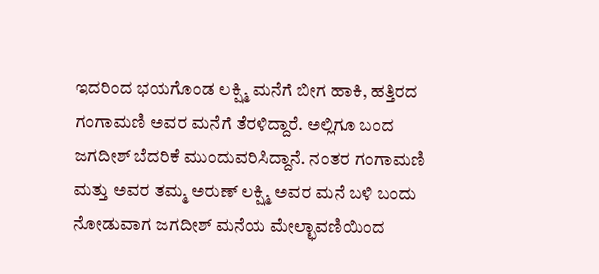ಇದರಿಂದ ಭಯಗೊಂಡ ಲಕ್ಷ್ಮಿ ಮನೆಗೆ ಬೀಗ ಹಾಕಿ, ಹತ್ತಿರದ ಗಂಗಾಮಣಿ ಅವರ ಮನೆಗೆ ತೆರಳಿದ್ದಾರೆ. ಅಲ್ಲಿಗೂ ಬಂದ ಜಗದೀಶ್ ಬೆದರಿಕೆ ಮುಂದುವರಿಸಿದ್ದಾನೆ. ನಂತರ ಗಂಗಾಮಣಿ ಮತ್ತು ಅವರ ತಮ್ಮ ಅರುಣ್ ಲಕ್ಷ್ಮಿ ಅವರ ಮನೆ ಬಳಿ ಬಂದು ನೋಡುವಾಗ ಜಗದೀಶ್ ಮನೆಯ ಮೇಲ್ಛಾವಣಿಯಿಂದ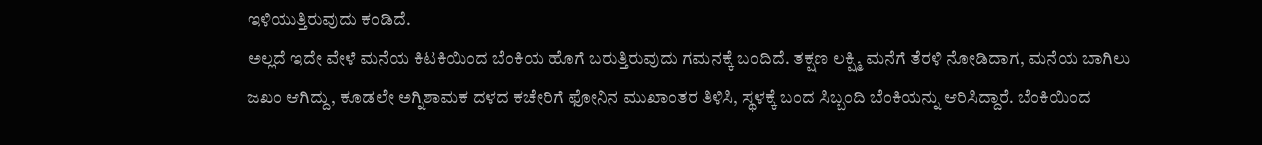ಇಳಿಯುತ್ತಿರುವುದು ಕಂಡಿದೆ.
ಅಲ್ಲದೆ ಇದೇ ವೇಳೆ ಮನೆಯ ಕಿಟಕಿಯಿಂದ ಬೆಂಕಿಯ ಹೊಗೆ ಬರುತ್ತಿರುವುದು ಗಮನಕ್ಕೆ ಬಂದಿದೆ. ತಕ್ಷಣ ಲಕ್ಷ್ಮಿ ಮನೆಗೆ ತೆರಳಿ ನೋಡಿದಾಗ, ಮನೆಯ ಬಾಗಿಲು ಜಖಂ ಆಗಿದ್ದು, ಕೂಡಲೇ ಅಗ್ನಿಶಾಮಕ ದಳದ ಕಚೇರಿಗೆ ಫೋನಿನ ಮುಖಾಂತರ ತಿಳಿಸಿ, ಸ್ಥಳಕ್ಕೆ ಬಂದ ಸಿಬ್ಬಂದಿ ಬೆಂಕಿಯನ್ನು ಆರಿಸಿದ್ದಾರೆ. ಬೆಂಕಿಯಿಂದ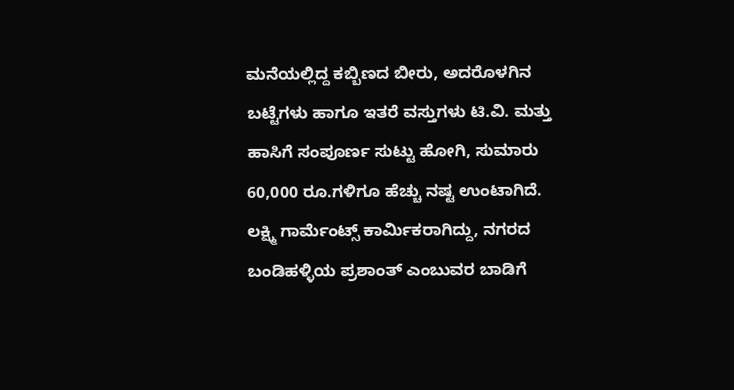ಮನೆಯಲ್ಲಿದ್ದ ಕಬ್ಬಿಣದ ಬೀರು, ಅದರೊಳಗಿನ ಬಟ್ಟೆಗಳು ಹಾಗೂ ಇತರೆ ವಸ್ತುಗಳು ಟಿ.ವಿ. ಮತ್ತು ಹಾಸಿಗೆ ಸಂಪೂರ್ಣ ಸುಟ್ಟು ಹೋಗಿ, ಸುಮಾರು 60,000 ರೂ.ಗಳಿಗೂ ಹೆಚ್ಚು ನಷ್ಟ ಉಂಟಾಗಿದೆ.
ಲಕ್ಷ್ಮಿ ಗಾರ್ಮೆಂಟ್ಸ್ ಕಾರ್ಮಿಕರಾಗಿದ್ದು, ನಗರದ ಬಂಡಿಹಳ್ಳಿಯ ಪ್ರಶಾಂತ್ ಎಂಬುವರ ಬಾಡಿಗೆ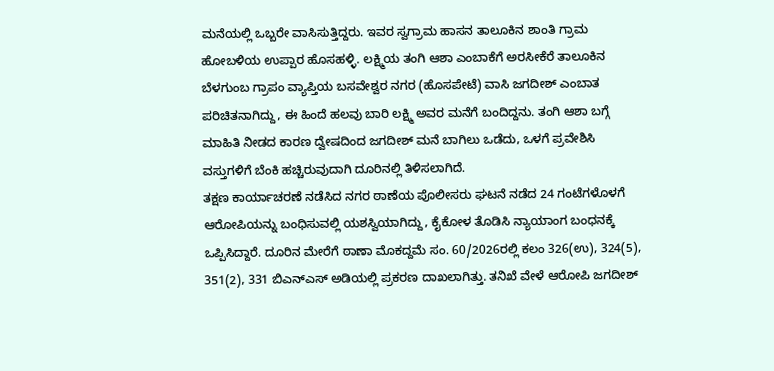ಮನೆಯಲ್ಲಿ ಒಬ್ಬರೇ ವಾಸಿಸುತ್ತಿದ್ದರು. ಇವರ ಸ್ವಗ್ರಾಮ ಹಾಸನ ತಾಲೂಕಿನ ಶಾಂತಿ ಗ್ರಾಮ ಹೋಬಳಿಯ ಉಪ್ಪಾರ ಹೊಸಹಳ್ಳಿ. ಲಕ್ಷ್ಮಿಯ ತಂಗಿ ಆಶಾ ಎಂಬಾಕೆಗೆ ಅರಸೀಕೆರೆ ತಾಲೂಕಿನ ಬೆಳಗುಂಬ ಗ್ರಾಪಂ ವ್ಯಾಪ್ತಿಯ ಬಸವೇಶ್ವರ ನಗರ (ಹೊಸಪೇಟೆ) ವಾಸಿ ಜಗದೀಶ್ ಎಂಬಾತ ಪರಿಚಿತನಾಗಿದ್ದು, ಈ ಹಿಂದೆ ಹಲವು ಬಾರಿ ಲಕ್ಷ್ಮಿ ಅವರ ಮನೆಗೆ ಬಂದಿದ್ದನು. ತಂಗಿ ಆಶಾ ಬಗ್ಗೆ ಮಾಹಿತಿ ನೀಡದ ಕಾರಣ ದ್ವೇಷದಿಂದ ಜಗದೀಶ್ ಮನೆ ಬಾಗಿಲು ಒಡೆದು, ಒಳಗೆ ಪ್ರವೇಶಿಸಿ ವಸ್ತುಗಳಿಗೆ ಬೆಂಕಿ ಹಚ್ಚಿರುವುದಾಗಿ ದೂರಿನಲ್ಲಿ ತಿಳಿಸಲಾಗಿದೆ.
ತಕ್ಷಣ ಕಾರ್ಯಾಚರಣೆ ನಡೆಸಿದ ನಗರ ಠಾಣೆಯ ಪೊಲೀಸರು ಘಟನೆ ನಡೆದ 24 ಗಂಟೆಗಳೊಳಗೆ ಆರೋಪಿಯನ್ನು ಬಂಧಿಸುವಲ್ಲಿ ಯಶಸ್ವಿಯಾಗಿದ್ದು, ಕೈಕೋಳ ತೊಡಿಸಿ ನ್ಯಾಯಾಂಗ ಬಂಧನಕ್ಕೆ ಒಪ್ಪಿಸಿದ್ದಾರೆ. ದೂರಿನ ಮೇರೆಗೆ ಠಾಣಾ ಮೊಕದ್ದಮೆ ಸಂ. 60/2026ರಲ್ಲಿ ಕಲಂ 326(ಉ), 324(5), 351(2), 331 ಬಿಎನ್ಎಸ್ ಅಡಿಯಲ್ಲಿ ಪ್ರಕರಣ ದಾಖಲಾಗಿತ್ತು. ತನಿಖೆ ವೇಳೆ ಆರೋಪಿ ಜಗದೀಶ್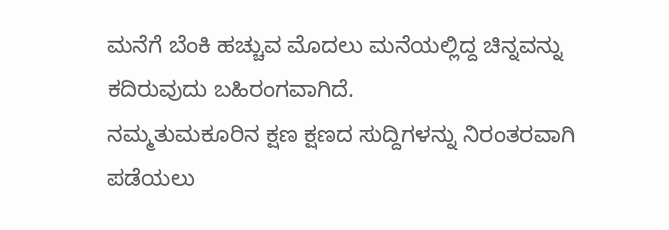ಮನೆಗೆ ಬೆಂಕಿ ಹಚ್ಚುವ ಮೊದಲು ಮನೆಯಲ್ಲಿದ್ದ ಚಿನ್ನವನ್ನು ಕದಿರುವುದು ಬಹಿರಂಗವಾಗಿದೆ.
ನಮ್ಮತುಮಕೂರಿನ ಕ್ಷಣ ಕ್ಷಣದ ಸುದ್ದಿಗಳನ್ನು ನಿರಂತರವಾಗಿ ಪಡೆಯಲು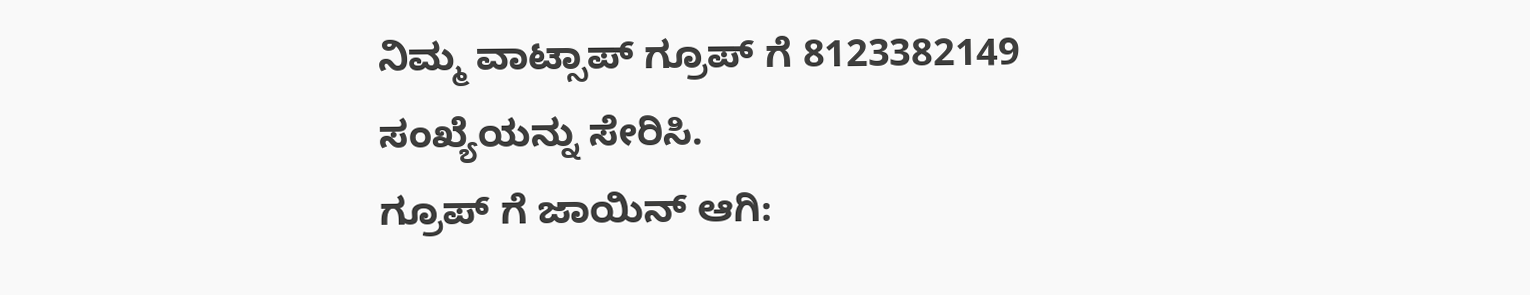ನಿಮ್ಮ ವಾಟ್ಸಾಪ್ ಗ್ರೂಪ್ ಗೆ 8123382149 ಸಂಖ್ಯೆಯನ್ನು ಸೇರಿಸಿ.
ಗ್ರೂಪ್ ಗೆ ಜಾಯಿನ್ ಆಗಿ: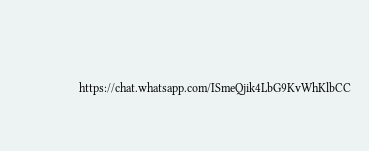https://chat.whatsapp.com/ISmeQjik4LbG9KvWhKlbCC